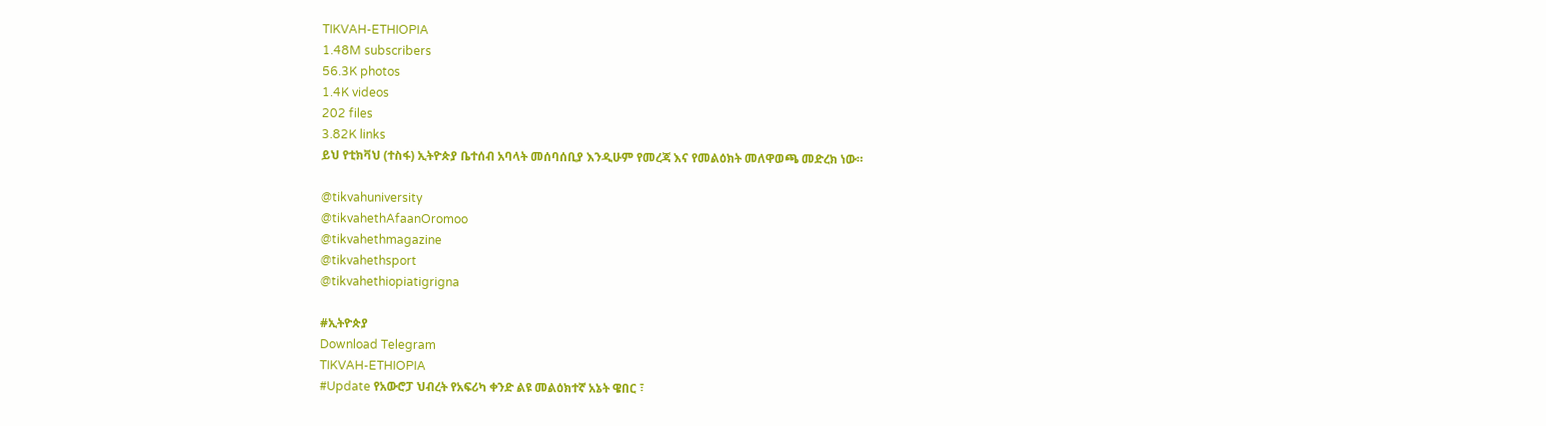TIKVAH-ETHIOPIA
1.48M subscribers
56.3K photos
1.4K videos
202 files
3.82K links
ይህ የቲክቫህ (ተስፋ) ኢትዮጵያ ቤተሰብ አባላት መሰባሰቢያ እንዲሁም የመረጃ እና የመልዕክት መለዋወጫ መድረክ ነው።

@tikvahuniversity
@tikvahethAfaanOromoo
@tikvahethmagazine
@tikvahethsport
@tikvahethiopiatigrigna

#ኢትዮጵያ
Download Telegram
TIKVAH-ETHIOPIA
#Update የአውሮፓ ህብረት የአፍሪካ ቀንድ ልዩ መልዕክተኛ አኔት ዌበር ፣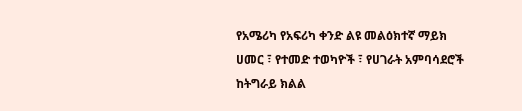የአሜሪካ የአፍሪካ ቀንድ ልዩ መልዕክተኛ ማይክ ሀመር ፣ የተመድ ተወካዮች ፣ የሀገራት አምባሳደሮች ከትግራይ ክልል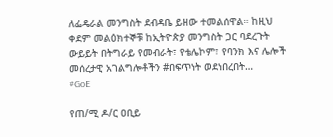ለፌዴራል መንግስት ደብዳቤ ይዘው ተመልሰዋል። ከዚህ ቀደም መልዕክተኞቹ ከኢትዮጵያ መንግስት ጋር ባደረጉት ውይይት በትግራይ የመብራት፣ የቴሌኮም፣ የባንክ እና ሌሎች መሰረታዊ አገልግሎቶችን #በፍጥነት ወደነበረበት…
#GoE

የጠ/ሚ ዶ/ር ዐቢይ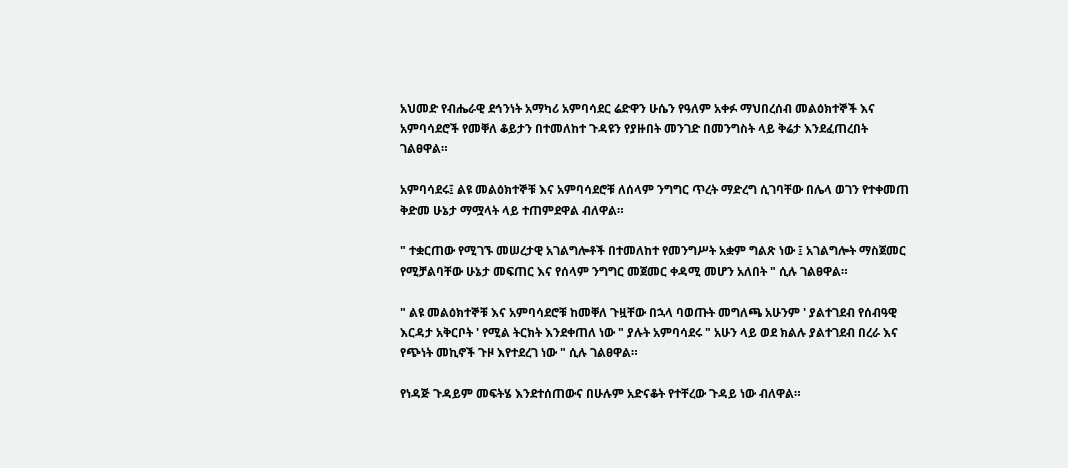አህመድ የብሔራዊ ደኅንነት አማካሪ አምባሳደር ሬድዋን ሁሴን የዓለም አቀፉ ማህበረሰብ መልዕክተኞች እና አምባሳደሮች የመቐለ ቆይታን በተመለከተ ጉዳዩን የያዙበት መንገድ በመንግስት ላይ ቅሬታ እንደፈጠረበት ገልፀዋል።

አምባሳደሩ፤ ልዩ መልዕክተኞቹ እና አምባሳደሮቹ ለሰላም ንግግር ጥረት ማድረግ ሲገባቸው በሌላ ወገን የተቀመጠ ቅድመ ሁኔታ ማሟላት ላይ ተጠምደዋል ብለዋል።

" ተቋርጠው የሚገኙ መሠረታዊ አገልግሎቶች በተመለከተ የመንግሥት አቋም ግልጽ ነው ፤ አገልግሎት ማስጀመር የሚቻልባቸው ሁኔታ መፍጠር እና የሰላም ንግግር መጀመር ቀዳሚ መሆን አለበት " ሲሉ ገልፀዋል።

" ልዩ መልዕክተኞቹ እና አምባሳደሮቹ ከመቐለ ጉዟቸው በኋላ ባወጡት መግለጫ አሁንም ' ያልተገደብ የሰብዓዊ እርዳታ አቅርቦት ' የሚል ትርክት እንደቀጠለ ነው " ያሉት አምባሳደሩ " አሁን ላይ ወደ ክልሉ ያልተገደብ በረራ እና የጭነት መኪኖች ጉዞ እየተደረገ ነው " ሲሉ ገልፀዋል።

የነዳጅ ጉዳይም መፍትሄ እንደተሰጠውና በሁሉም አድናቆት የተቸረው ጉዳይ ነው ብለዋል።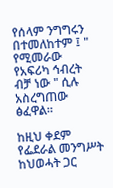የሰላም ንግግሩን በተመለከተም ፤ " የሚመራው የአፍሪካ ኅብረት ብቻ ነው " ሲሉ አስረግጠው ፅፈዋል።

ከዚህ ቀደም የፌደራል መንግሥት ከህወሓት ጋር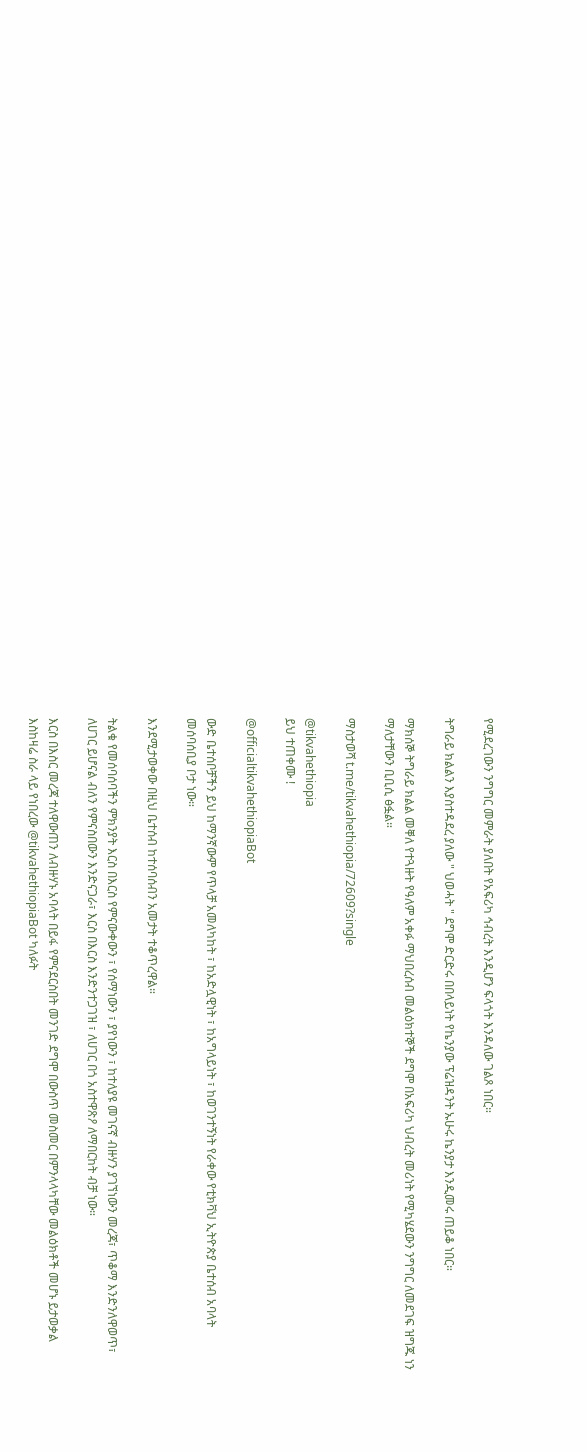የሚደረገውን ንግግር መምራት ያለበት የአፍሪካ ኅብረት እንዲሆን ፍላጎት እንዳለው ገልጾ ነበር።

ትግራይ ክልልን እያስተዳደረ ያለው " ህወሓት " ደግሞ ድርድሩ በበላይነት የኬንያው ፕሬዝዳንት ኡሁሩ ኬንያታ እንዲመሩ ጠይቆ ነበር።

ማክሰኞ ትግራይ ክልል መቐለ የተጓዙት የዓለም አቀፉ ማህበረሰብ መልዕክተኞች ደግሞ በአፍሪካ ህብረት መሪነት የሚካሄደውን ንግግር ለመደገፍ ዝግጁ ነን ማለታቸውን ቢቢሲ ፅፏል።

ማስታወሻ t.me/tikvahethiopia/72609?single

@tikvahethiopia
ይህ ተጠቀሙ !

@officialtikvahethiopiaBot

ውድ ቤተሰቦቻችን ይህ ከማንኛውም የጥላቻ አመለካከት ፣ ከአድሏዊነት ፣ ከአግላይነት ፣ ከወገንተኝነት የራቀው የቲክቫህ ኢትዮጵያ ቤተሰብ አባላት መሰባሰቢያ ቦታ ነው።

እንደሚታወቀው በዚህ ቤተሰብ ከተሰባሰብን አመታት ተቆጥረዋል።

ትልቁ የመሰባሰባችን ምክንያት እርስ በእርስ የምናውቀውን ፣ የሰማነውን ፣ ያየነውን ፣ ከተለያዩ መገናኛ ብዙሃን ያገኘነውን መረጃ፣ ጥቆማ እንድንለዋወጥ፣ ለሀገር ይሆናል ብለን የምናስበውን እንድናጋራ፣ እርስ በእርስ እንድንተጋገዝ ፣ ለሀገር በጎ አስተዋጽዖ ለማበርከት ብቻ ነው።

እርስ በእስር መረጃ ተለዋውጠን ለብዙሃኑ አባላት በይፋ የምናደርስበት መንገድ ደግሞ በውስጥ መስመር በምንላላካቸው መልዕክቶች መሆኑ ይታወቃል እስከዛሬ ስራ ላይ የነበረው @tikvahethiopiaBot ካለፉት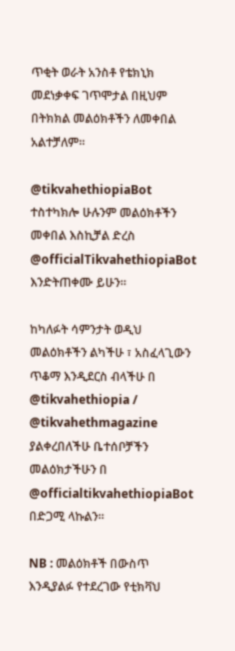ጥቂት ወራት አንስቶ የቴክኒክ መደነቃቀፍ ገጥሞታል በዚህም በትክክል መልዕክቶችን ለመቀበል አልተቻለም።

@tikvahethiopiaBot ተስተካክሎ ሁሉንም መልዕክቶችን መቀበል እስኪቻል ድረስ @officialTikvahethiopiaBot እንድትጠቀሙ ይሁን።

ከካለፉት ሳምንታት ወዲህ መልዕክቶችን ልካችሁ ፣ አስፈላጊውን ጥቆማ እንዲደርስ ብላችሁ በ @tikvahethiopia / @tikvahethmagazine ያልቀረበለችሁ ቤተሰቦቻችን መልዕክታችሁን በ @officialtikvahethiopiaBot በድጋሚ ላኩልን።

NB : መልዕክቶች በውስጥ እንዲያልፉ የተደረገው የቲክቫህ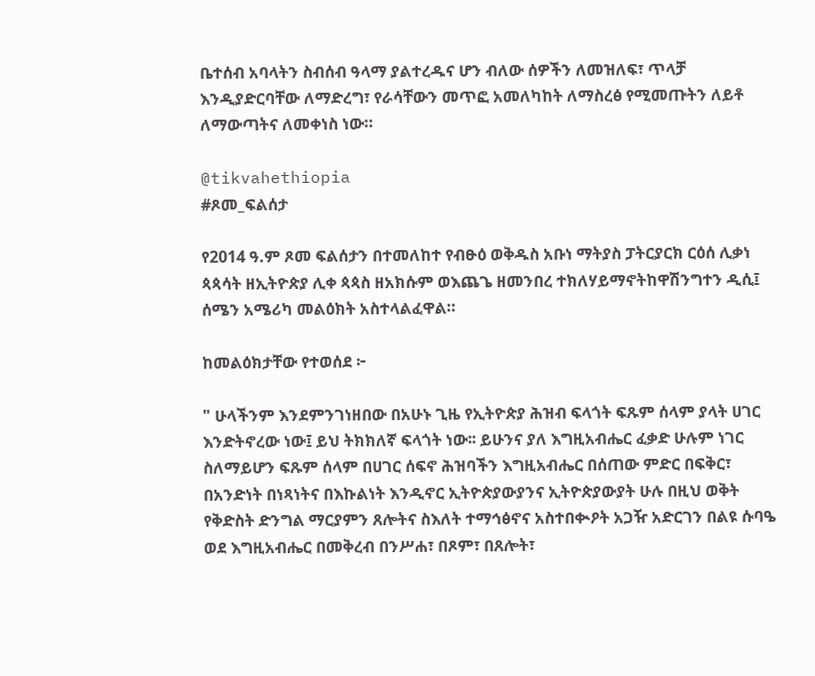ቤተሰብ አባላትን ስብሰብ ዓላማ ያልተረዱና ሆን ብለው ሰዎችን ለመዝለፍ፣ ጥላቻ እንዲያድርባቸው ለማድረግ፣ የራሳቸውን መጥፎ አመለካከት ለማስረፅ የሚመጡትን ለይቶ ለማውጣትና ለመቀነስ ነው።

@tikvahethiopia
#ጾመ_ፍልሰታ

የ2014 ዓ.ም ጾመ ፍልሰታን በተመለከተ የብፁዕ ወቅዱስ አቡነ ማትያስ ፓትርያርክ ርዕሰ ሊቃነ ጳጳሳት ዘኢትዮጵያ ሊቀ ጳጳስ ዘአክሱም ወእጨጌ ዘመንበረ ተክለሃይማኖትከዋሽንግተን ዲሲ፤ ሰሜን አሜሪካ መልዕክት አስተላልፈዋል።

ከመልዕክታቸው የተወሰደ ፦

" ሁላችንም እንደምንገነዘበው በአሁኑ ጊዜ የኢትዮጵያ ሕዝብ ፍላጎት ፍጹም ሰላም ያላት ሀገር እንድትኖረው ነው፤ ይህ ትክክለኛ ፍላጎት ነው፡፡ ይሁንና ያለ እግዚአብሔር ፈቃድ ሁሉም ነገር ስለማይሆን ፍጹም ሰላም በሀገር ሰፍኖ ሕዝባችን እግዚአብሔር በሰጠው ምድር በፍቅር፣ በአንድነት በነጻነትና በእኩልነት እንዲኖር ኢትዮጵያውያንና ኢትዮጵያውያት ሁሉ በዚህ ወቅት የቅድስት ድንግል ማርያምን ጸሎትና ስእለት ተማኅፅኖና አስተበቊዖት አጋዥ አድርገን በልዩ ሱባዔ ወደ እግዚአብሔር በመቅረብ በንሥሐ፣ በጾም፣ በጸሎት፣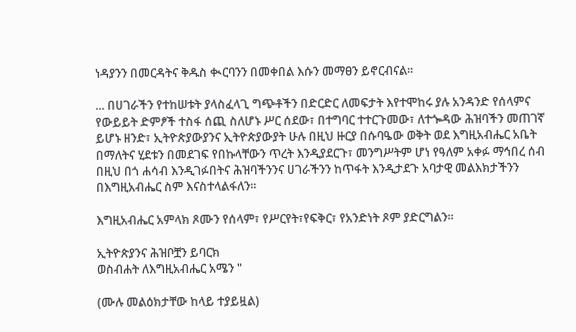ነዳያንን በመርዳትና ቅዱስ ቊርባንን በመቀበል እሱን መማፀን ይኖርብናል፡፡

... በሀገራችን የተከሠቱት ያላስፈላጊ ግጭቶችን በድርድር ለመፍታት እየተሞከሩ ያሉ አንዳንድ የሰላምና የውይይት ድምፆች ተስፋ ሰጪ ስለሆኑ ሥር ሰደው፣ በተግባር ተተርጉመው፣ ለተጐዳው ሕዝባችን መጠገኛ ይሆኑ ዘንድ፣ ኢትዮጵያውያንና ኢትዮጵያውያት ሁሉ በዚህ ዙርያ በሱባዔው ወቅት ወደ እግዚአብሔር አቤት በማለትና ሂደቱን በመደገፍ የበኩላቸውን ጥረት እንዲያደርጉ፣ መንግሥትም ሆነ የዓለም አቀፉ ማኅበረ ሰብ በዚህ በጎ ሐሳብ እንዲገፉበትና ሕዝባችንንና ሀገራችንን ከጥፋት እንዲታደጉ አባታዊ መልእክታችንን በእግዚአብሔር ስም እናስተላልፋለን፡፡

እግዚአብሔር አምላክ ጾሙን የሰላም፣ የሥርየት፣የፍቅር፣ የአንድነት ጾም ያድርግልን።

ኢትዮጵያንና ሕዝቦቿን ይባርክ
ወስብሐት ለእግዚአብሔር አሜን "

(ሙሉ መልዕክታቸው ከላይ ተያይዟል)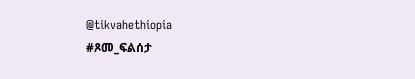@tikvahethiopia
#ጾመ_ፍልሰታ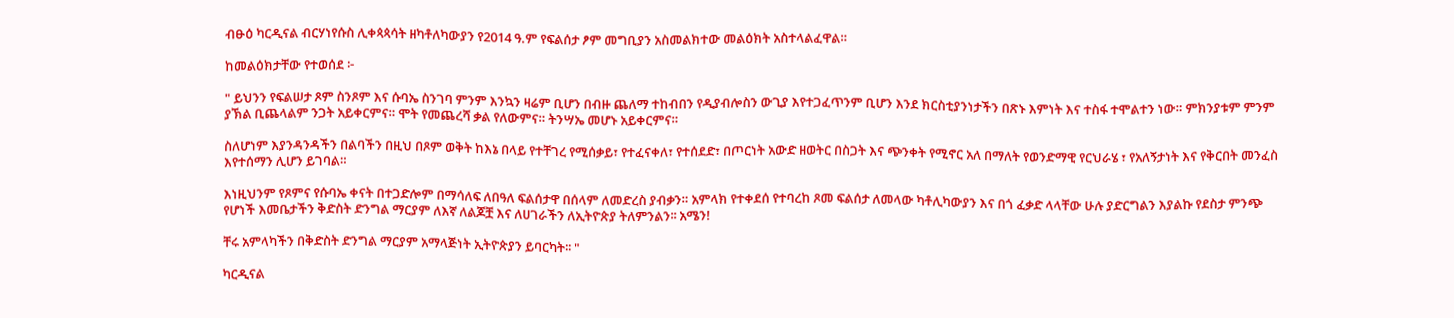ብፁዕ ካርዲናል ብርሃነየሱስ ሊቀጳጳሳት ዘካቶለካውያን የ2014 ዓ.ም የፍልሰታ ፆም መግቢያን አስመልክተው መልዕክት አስተላልፈዋል።

ከመልዕክታቸው የተወሰደ ፦

" ይህንን የፍልሠታ ጾም ስንጾም እና ሱባኤ ስንገባ ምንም እንኳን ዛሬም ቢሆን በብዙ ጨለማ ተከብበን የዲያብሎስን ውጊያ እየተጋፈጥንም ቢሆን እንደ ክርስቲያንነታችን በጽኑ እምነት እና ተስፋ ተሞልተን ነው። ምክንያቱም ምንም ያኽል ቢጨላልም ንጋት አይቀርምና። ሞት የመጨረሻ ቃል የለውምና። ትንሣኤ መሆኑ አይቀርምና።

ስለሆነም እያንዳንዳችን በልባችን በዚህ በጾም ወቅት ከእኔ በላይ የተቸገረ የሚሰቃይ፣ የተፈናቀለ፣ የተሰደድ፣ በጦርነት አውድ ዘወትር በስጋት እና ጭንቀት የሚኖር አለ በማለት የወንድማዊ የርህራሄ ፣ የአለኝታነት እና የቅርበት መንፈስ እየተሰማን ሊሆን ይገባል።

እነዚህንም የጾምና የሱባኤ ቀናት በተጋድሎም በማሳለፍ ለበዓለ ፍልሰታዋ በሰላም ለመድረስ ያብቃን። አምላክ የተቀደሰ የተባረከ ጾመ ፍልሰታ ለመላው ካቶሊካውያን እና በጎ ፈቃድ ላላቸው ሁሉ ያድርግልን እያልኩ የደስታ ምንጭ የሆነች እመቤታችን ቅድስት ድንግል ማርያም ለእኛ ለልጆቿ እና ለሀገራችን ለኢትዮጵያ ትለምንልን፡፡ አሜን!

ቸሩ አምላካችን በቅድስት ድንግል ማርያም አማላጅነት ኢትዮጵያን ይባርካት፡፡ "

ካርዲናል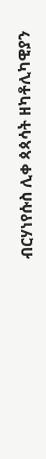ብርሃነየሱስ ሊቀ ጳጳሳት ዘካቶሊካዊያን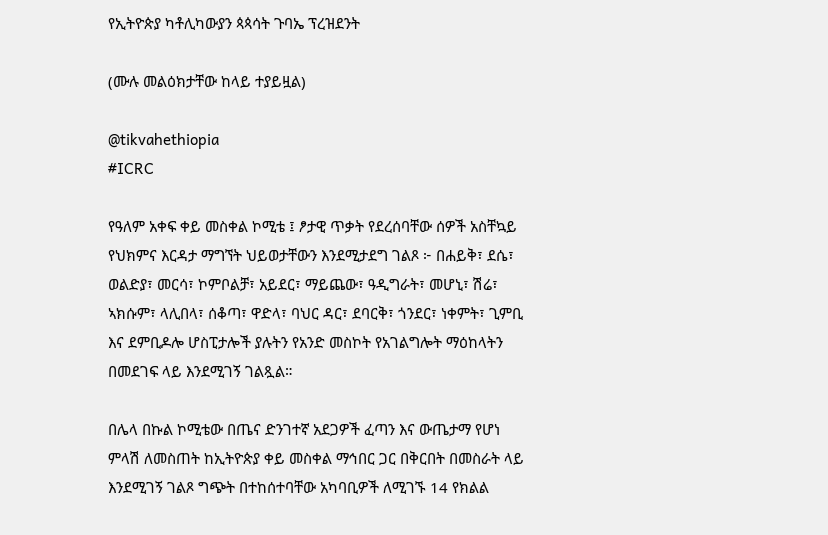የኢትዮጵያ ካቶሊካውያን ጳጳሳት ጉባኤ ፕረዝደንት

(ሙሉ መልዕክታቸው ከላይ ተያይዟል)

@tikvahethiopia
#ICRC

የዓለም አቀፍ ቀይ መስቀል ኮሚቴ ፤ ፆታዊ ጥቃት የደረሰባቸው ሰዎች አስቸኳይ የህክምና እርዳታ ማግኘት ህይወታቸውን እንደሚታደግ ገልጾ ፦ በሐይቅ፣ ደሴ፣ ወልድያ፣ መርሳ፣ ኮምቦልቻ፣ አይደር፣ ማይጨው፣ ዓዲግራት፣ መሆኒ፣ ሽሬ፣ ኣክሱም፣ ላሊበላ፣ ሰቆጣ፣ ዋድላ፣ ባህር ዳር፣ ደባርቅ፣ ጎንደር፣ ነቀምት፣ ጊምቢ እና ደምቢዶሎ ሆስፒታሎች ያሉትን የአንድ መስኮት የአገልግሎት ማዕከላትን በመደገፍ ላይ እንደሚገኝ ገልጿል።

በሌላ በኩል ኮሚቴው በጤና ድንገተኛ አደጋዎች ፈጣን እና ውጤታማ የሆነ ምላሽ ለመስጠት ከኢትዮጵያ ቀይ መስቀል ማኅበር ጋር በቅርበት በመስራት ላይ እንደሚገኝ ገልጾ ግጭት በተከሰተባቸው አካባቢዎች ለሚገኙ 14 የክልል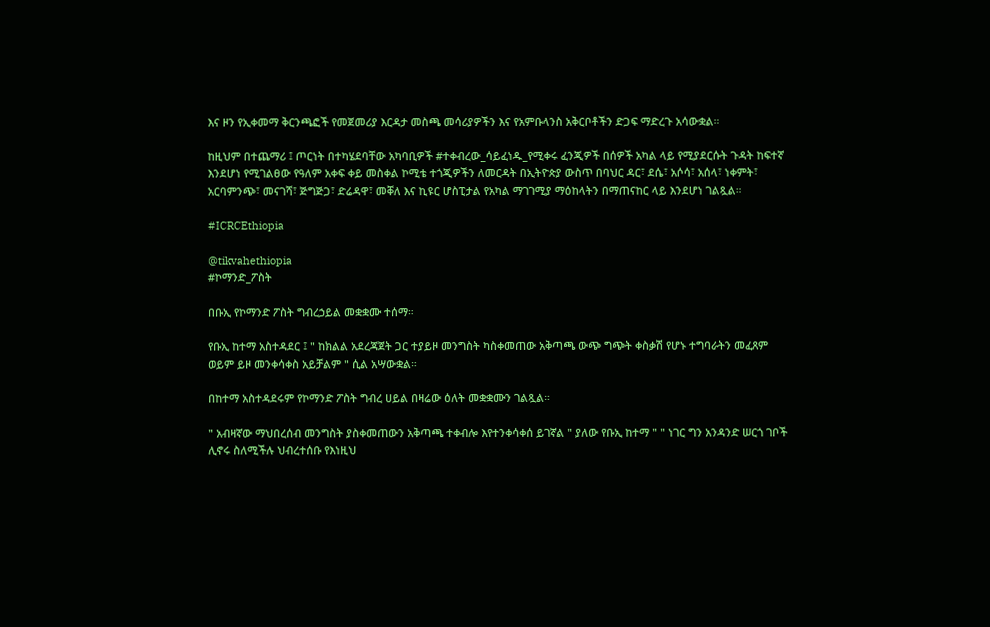እና ዞን የኢቀመማ ቅርንጫፎች የመጀመሪያ እርዳታ መስጫ መሳሪያዎችን እና የአምቡላንስ አቅርቦቶችን ድጋፍ ማድረጉ አሳውቋል።

ከዚህም በተጨማሪ ፤ ጦርነት በተካሄደባቸው አካባቢዎች #ተቀብረው_ሳይፈነዱ_የሚቀሩ ፈንጂዎች በሰዎች አካል ላይ የሚያደርሱት ጉዳት ከፍተኛ እንደሆነ የሚገልፀው የዓለም አቀፍ ቀይ መስቀል ኮሚቴ ተጎጂዎችን ለመርዳት በኢትዮጵያ ውስጥ በባህር ዳር፣ ደሴ፣ አሶሳ፣ አሰላ፣ ነቀምት፣ አርባምንጭ፣ መናገሻ፣ ጅግጅጋ፣ ድሬዳዋ፣ መቐለ እና ኪዩር ሆስፒታል የአካል ማገገሚያ ማዕከላትን በማጠናከር ላይ እንደሆነ ገልጿል።

#ICRCEthiopia

@tikvahethiopia
#ኮማንድ_ፖስት

በቡኢ የኮማንድ ፖስት ግብረኃይል መቋቋሙ ተሰማ።

የቡኢ ከተማ አስተዳደር ፤ " ከክልል አደረጃጀት ጋር ተያይዞ መንግስት ካስቀመጠው አቅጣጫ ውጭ ግጭት ቀስቃሽ የሆኑ ተግባራትን መፈጸም ወይም ይዞ መንቀሳቀስ አይቻልም " ሲል አሣውቋል።

በከተማ አስተዳደሩም የኮማንድ ፖስት ግብረ ሀይል በዛሬው ዕለት መቋቋሙን ገልጿል።

" አብዛኛው ማህበረሰብ መንግስት ያስቀመጠውን አቅጣጫ ተቀብሎ እየተንቀሳቀሰ ይገኛል " ያለው የቡኢ ከተማ " " ነገር ግን አንዳንድ ሠርጎ ገቦች ሊኖሩ ስለሚችሉ ህብረተሰቡ የእነዚህ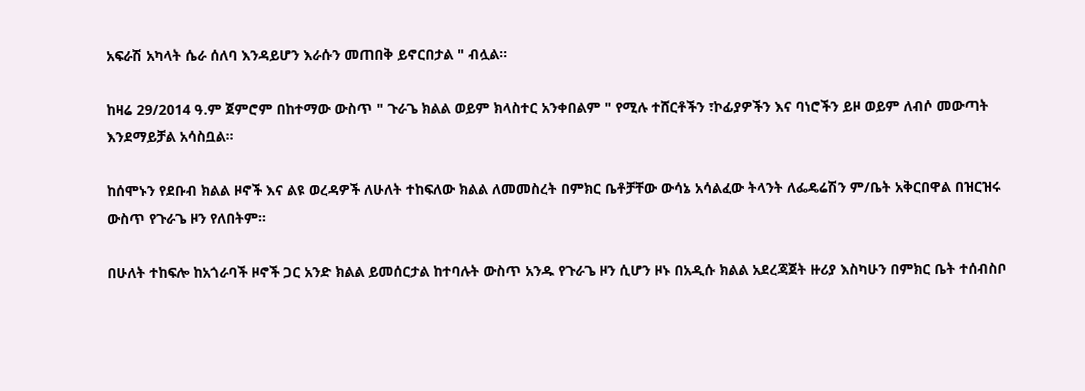አፍራሽ አካላት ሴራ ሰለባ እንዳይሆን እራሱን መጠበቅ ይኖርበታል " ብሏል።

ከዛሬ 29/2014 ዓ.ም ጀምሮም በከተማው ውስጥ " ጉራጌ ክልል ወይም ክላስተር አንቀበልም " የሚሉ ተሸርቶችን ፣ኮፊያዎችን እና ባነሮችን ይዞ ወይም ለብሶ መውጣት እንደማይቻል አሳስቧል።

ከሰሞኑን የደቡብ ክልል ዞኖች እና ልዩ ወረዳዎች ለሁለት ተከፍለው ክልል ለመመስረት በምክር ቤቶቻቸው ውሳኔ አሳልፈው ትላንት ለፌዴሬሽን ም/ቤት አቅርበዋል በዝርዝሩ ውስጥ የጉራጌ ዞን የለበትም።

በሁለት ተከፍሎ ከአጎራባች ዞኖች ጋር አንድ ክልል ይመሰርታል ከተባሉት ውስጥ አንዱ የጉራጌ ዞን ሲሆን ዞኑ በአዲሱ ክልል አደረጃጀት ዙሪያ እስካሁን በምክር ቤት ተሰብስቦ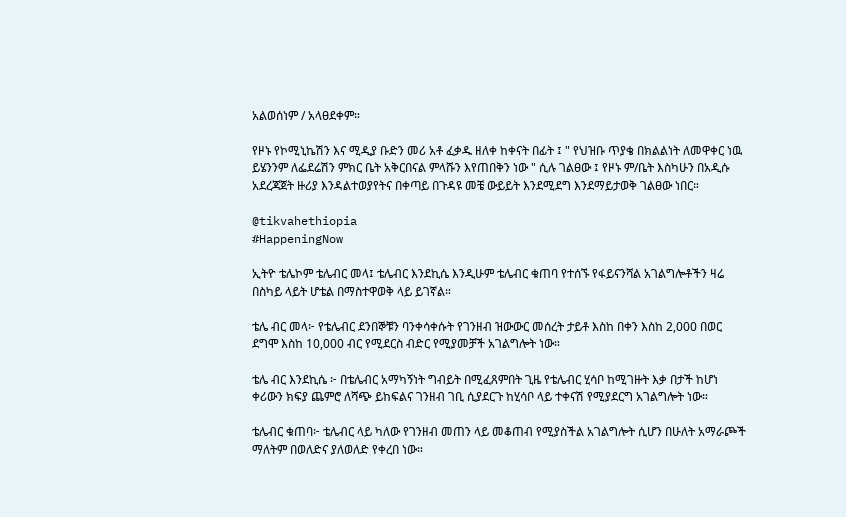አልወሰነም / አላፀደቀም።

የዞኑ የኮሚኒኬሽን እና ሚዲያ ቡድን መሪ አቶ ፈቃዱ ዘለቀ ከቀናት በፊት ፤ " የህዝቡ ጥያቄ በክልልነት ለመዋቀር ነዉ ይሄንንም ለፌደሬሽን ምክር ቤት አቅርበናል ምላሹን እየጠበቅን ነው " ሲሉ ገልፀው ፤ የዞኑ ም/ቤት እስካሁን በአዲሱ አደረጃጀት ዙሪያ እንዳልተወያየትና በቀጣይ በጉዳዩ መቼ ውይይት እንደሚደግ እንደማይታወቅ ገልፀው ነበር።

@tikvahethiopia
#HappeningNow

ኢትዮ ቴሌኮም ቴሌብር መላ፤ ቴሌብር እንደኪሴ እንዲሁም ቴሌብር ቁጠባ የተሰኙ የፋይናንሻል አገልግሎቶችን ዛሬ በስካይ ላይት ሆቴል በማስተዋወቅ ላይ ይገኛል።

ቴሌ ብር መላ፦ የቴሌብር ደንበኞቹን ባንቀሳቀሱት የገንዘብ ዝውውር መሰረት ታይቶ እስከ በቀን እስከ 2,000 በወር ደግሞ እስከ 10,000 ብር የሚደርስ ብድር የሚያመቻች አገልግሎት ነው።

ቴሌ ብር እንደኪሴ ፦ በቴሌብር አማካኝነት ግብይት በሚፈጸምበት ጊዜ የቴሌብር ሂሳቦ ከሚገዙት እቃ በታች ከሆነ ቀሪውን ክፍያ ጨምሮ ለሻጭ ይከፍልና ገንዘብ ገቢ ሲያደርጉ ከሂሳቦ ላይ ተቀናሽ የሚያደርግ አገልግሎት ነው።

ቴሌብር ቁጠባ፦ ቴሌብር ላይ ካለው የገንዘብ መጠን ላይ መቆጠብ የሚያስችል አገልግሎት ሲሆን በሁለት አማራጮች ማለትም በወለድና ያለወለድ የቀረበ ነው።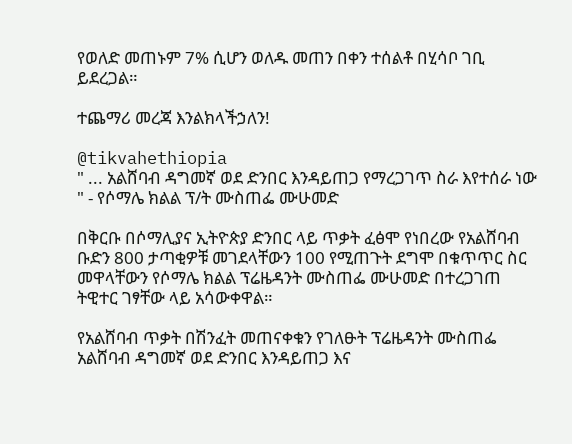የወለድ መጠኑም 7% ሲሆን ወለዱ መጠን በቀን ተሰልቶ በሂሳቦ ገቢ ይደረጋል።

ተጨማሪ መረጃ እንልክላችኃለን!

@tikvahethiopia
" ... አልሸባብ ዳግመኛ ወደ ድንበር እንዳይጠጋ የማረጋገጥ ስራ እየተሰራ ነው " - የሶማሌ ክልል ፕ/ት ሙስጠፌ ሙሁመድ

በቅርቡ በሶማሊያና ኢትዮጵያ ድንበር ላይ ጥቃት ፈፅሞ የነበረው የአልሸባብ ቡድን 800 ታጣቂዎቹ መገደላቸውን 100 የሚጠጉት ደግሞ በቁጥጥር ስር መዋላቸውን የሶማሌ ክልል ፕሬዜዳንት ሙስጠፌ ሙሁመድ በተረጋገጠ ትዊተር ገፃቸው ላይ አሳውቀዋል።

የአልሸባብ ጥቃት በሽንፈት መጠናቀቁን የገለፁት ፕሬዜዳንት ሙስጠፌ አልሸባብ ዳግመኛ ወደ ድንበር እንዳይጠጋ እና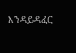እንዳይዳፈር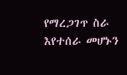የማረጋገጥ ስራ እየተሰራ መሆኑን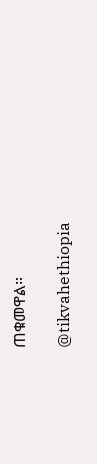ጠቁመዋል።

@tikvahethiopia